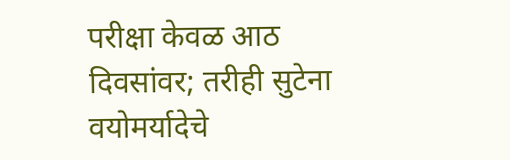परीक्षा केवळ आठ दिवसांवर; तरीही सुटेना वयोमर्यादेचे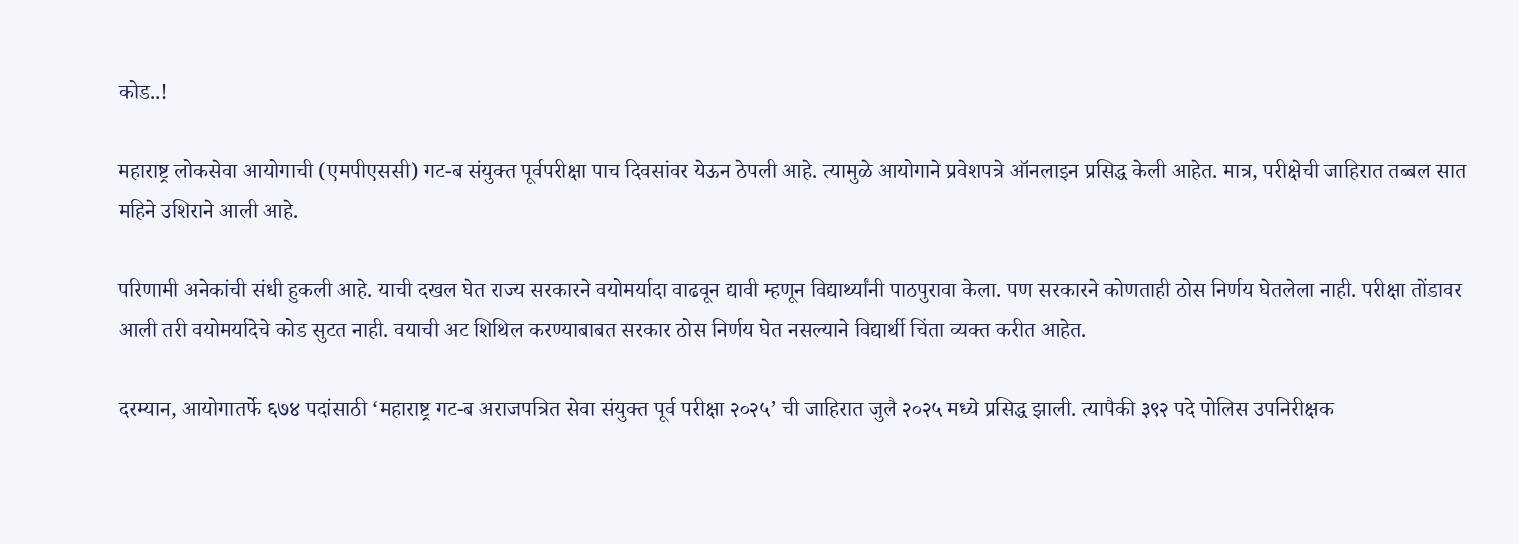कोड..!

महाराष्ट्र लोकसेवा आयोगाची (एमपीएससी) गट-ब संयुक्त पूर्वपरीक्षा पाच दिवसांवर येऊन ठेपली आहे. त्यामुळे आयोगाने प्रवेशपत्रे ऑनलाइन प्रसिद्ध केली आहेत. मात्र, परीक्षेची जाहिरात तब्बल सात महिने उशिराने आली आहे.

परिणामी अनेकांची संधी हुकली आहे. याची दखल घेत राज्य सरकारने वयोमर्यादा वाढवून द्यावी म्हणून विद्यार्थ्यांनी पाठपुरावा केला. पण सरकारने कोणताही ठोस निर्णय घेतलेला नाही. परीक्षा तोंडावर आली तरी वयोमर्यादेचे कोड सुटत नाही. वयाची अट शिथिल करण्याबाबत सरकार ठोस निर्णय घेत नसल्याने विद्यार्थी चिंता व्यक्त करीत आहेत.

दरम्यान, आयोगातर्फे ६७४ पदांसाठी ‘महाराष्ट्र गट-ब अराजपत्रित सेवा संयुक्त पूर्व परीक्षा २०२५’ ची जाहिरात जुलै २०२५ मध्ये प्रसिद्ध झाली. त्यापैकी ३९२ पदे पोलिस उपनिरीक्षक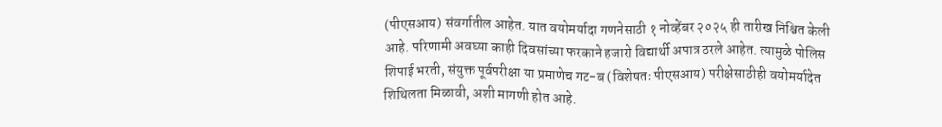(पीएसआय) संवर्गातील आहेत. यात वयोमर्यादा गणनेसाठी १ नोव्हेंबर २०२५ ही तारीख निश्चित केली आहे. परिणामी अवघ्या काही दिवसांच्या फरकाने हजारो विद्यार्थी अपात्र ठरले आहेत. त्यामुळे पोलिस शिपाई भरती, संयुक्त पूर्वपरीक्षा या प्रमाणेच गट-ब (विशेषतः पीएसआय) परीक्षेसाठीही वयोमर्यादेत शिथिलता मिळावी, अशी मागणी होत आहे.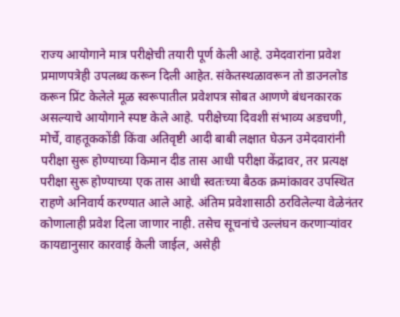राज्य आयोगाने मात्र परीक्षेची तयारी पूर्ण केली आहे. उमेदवारांना प्रवेश प्रमाणपत्रेही उपलब्ध करून दिली आहेत. संकेतस्थळावरून तो डाउनलोड करून प्रिंट केलेले मूळ स्वरूपातील प्रवेशपत्र सोबत आणणे बंधनकारक असल्याचे आयोगाने स्पष्ट केले आहे. परीक्षेच्या दिवशी संभाव्य अडचणी, मोर्चे, वाहतूककोंडी किंवा अतिवृष्टी आदी बाबी लक्षात घेऊन उमेदवारांनी परीक्षा सुरू होण्याच्या किमान दीड तास आधी परीक्षा केंद्रावर, तर प्रत्यक्ष परीक्षा सुरू होण्याच्या एक तास आधी स्वतःच्या बैठक क्रमांकावर उपस्थित राहणे अनिवार्य करण्यात आले आहे. अंतिम प्रवेशासाठी ठरविलेल्या वेळेनंतर कोणालाही प्रवेश दिला जाणार नाही. तसेच सूचनांचे उल्लंघन करणाऱ्यांवर कायद्यानुसार कारवाई केली जाईल, असेही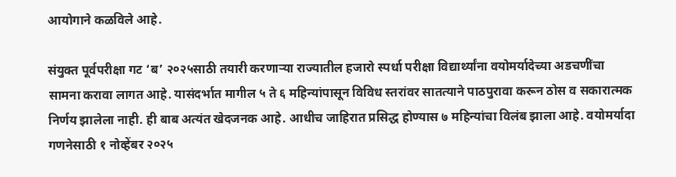आयोगाने कळविले आहे.

संयुक्त पूर्वपरीक्षा गट ‘ब’ २०२५साठी तयारी करणाऱ्या राज्यातील हजारो स्पर्धा परीक्षा विद्यार्थ्यांना वयोमर्यादेच्या अडचणींचा सामना करावा लागत आहे. यासंदर्भात मागील ५ ते ६ महिन्यांपासून विविध स्तरांवर सातत्याने पाठपुरावा करून ठोस व सकारात्मक निर्णय झालेला नाही. ही बाब अत्यंत खेदजनक आहे. आधीच जाहिरात प्रसिद्ध होण्यास ७ महिन्यांचा विलंब झाला आहे. वयोमर्यादा गणनेसाठी १ नोव्हेंबर २०२५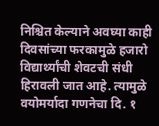निश्चित केल्याने अवघ्या काही दिवसांच्या फरकामुळे हजारो विद्यार्थ्यांची शेवटची संधी हिरावली जात आहे. त्यामुळे वयोमर्यादा गणनेचा दि. १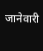जानेवारी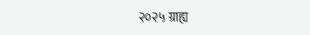२०२५ ग्राह्य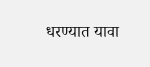धरण्यात यावा